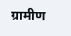ग्रामीण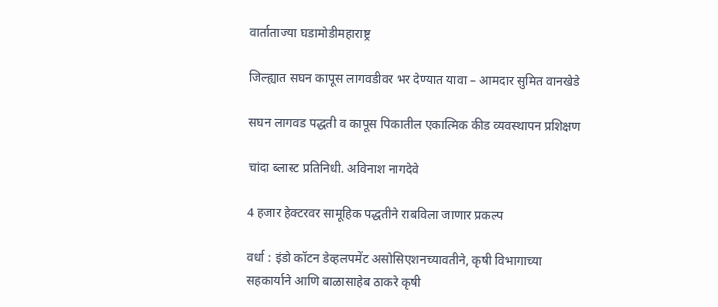वार्ताताज्या घडामोडीमहाराष्ट्र

जिल्ह्यात सघन कापूस लागवडीवर भर देण्यात यावा – आमदार सुमित वानखेडे

सघन लागवड पद्धती व कापूस पिकातील एकात्मिक कीड व्यवस्थापन प्रशिक्षण

चांदा ब्लास्ट प्रतिनिधी. अविनाश नागदेवे

4 हजार हेक्टरवर सामूहिक पद्धतीने राबविला जाणार प्रकल्प

वर्धा : इंडो कॉटन डेव्हलपमेंट असोसिएशनच्यावतीने, कृषी विभागाच्या सहकार्याने आणि बाळासाहेब ठाकरे कृषी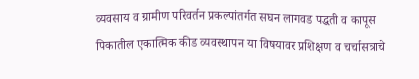व्यवसाय व ग्रामीण परिवर्तन प्रकल्पांतर्गत सघन लागवड पद्धती व कापूस पिकातील एकात्मिक कीड व्यवस्थापन या विषयावर प्रशिक्षण व चर्चासत्राचे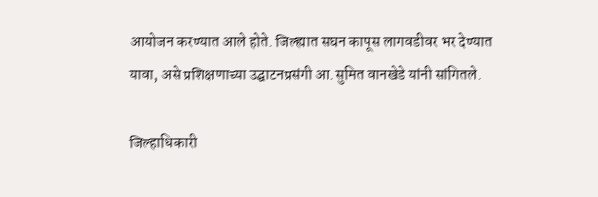आयोजन करण्यात आले होते. जिल्ह्यात सघन कापूस लागवडीवर भर देण्यात यावा, असे प्रशिक्षणाच्या उद्घाटनप्रसंगी आ.सुमित वानखेडे यांनी सांगितले.

जिल्हाधिकारी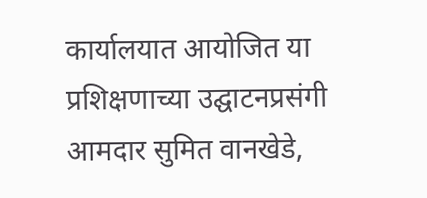कार्यालयात आयोजित या प्रशिक्षणाच्या उद्घाटनप्रसंगी आमदार सुमित वानखेडे,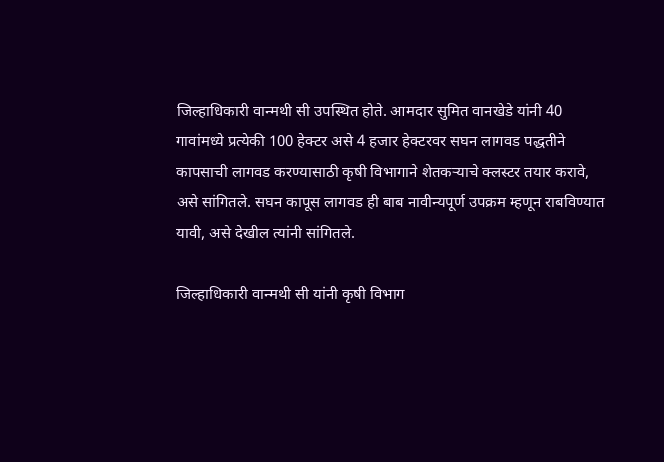जिल्हाधिकारी वान्मथी सी उपस्थित होते. आमदार सुमित वानखेडे यांनी 40 गावांमध्ये प्रत्येकी 100 हेक्टर असे 4 हजार हेक्टरवर सघन लागवड पद्धतीने कापसाची लागवड करण्यासाठी कृषी विभागाने शेतकऱ्याचे क्लस्टर तयार करावे, असे सांगितले. सघन कापूस लागवड ही बाब नावीन्यपूर्ण उपक्रम म्हणून राबविण्यात यावी, असे देखील त्यांनी सांगितले.

जिल्हाधिकारी वान्मथी सी यांनी कृषी विभाग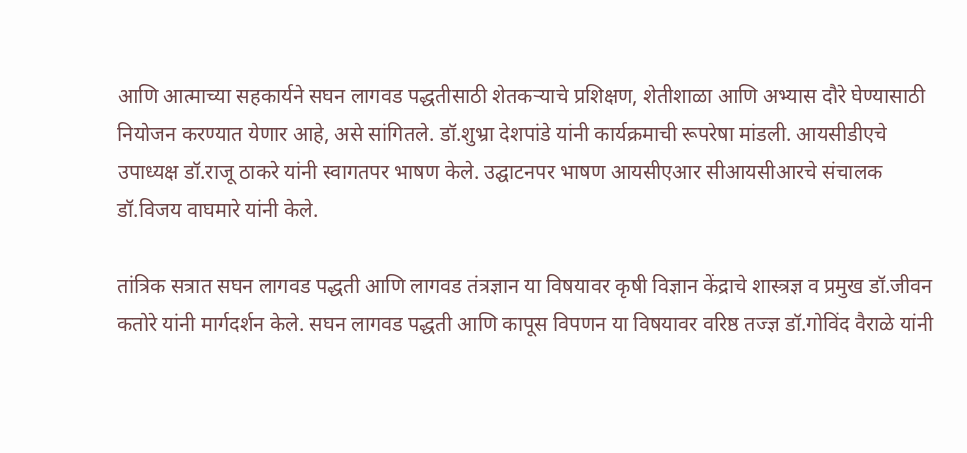आणि आत्माच्या सहकार्यने सघन लागवड पद्धतीसाठी शेतकऱ्याचे प्रशिक्षण, शेतीशाळा आणि अभ्यास दौरे घेण्यासाठी नियोजन करण्यात येणार आहे, असे सांगितले. डॉ.शुभ्रा देशपांडे यांनी कार्यक्रमाची रूपरेषा मांडली. आयसीडीएचे उपाध्यक्ष डॉ.राजू ठाकरे यांनी स्वागतपर भाषण केले. उद्घाटनपर भाषण आयसीएआर सीआयसीआरचे संचालक डॉ.विजय वाघमारे यांनी केले.

तांत्रिक सत्रात सघन लागवड पद्धती आणि लागवड तंत्रज्ञान या विषयावर कृषी विज्ञान केंद्राचे शास्त्रज्ञ व प्रमुख डॉ.जीवन कतोरे यांनी मार्गदर्शन केले. सघन लागवड पद्धती आणि कापूस विपणन या विषयावर वरिष्ठ तज्ज्ञ डॉ.गोविंद वैराळे यांनी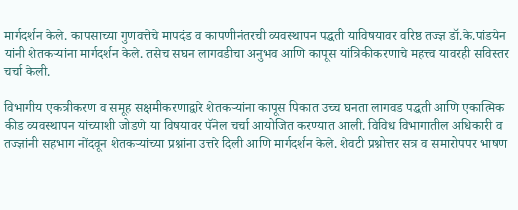मार्गदर्शन केले. कापसाच्या गुणवत्तेचे मापदंड व कापणीनंतरची व्यवस्थापन पद्धती याविषयावर वरिष्ठ तज्ज्ञ डॉ.के.पांडयेन यांनी शेतकऱ्यांना मार्गदर्शन केले. तसेच सघन लागवडीचा अनुभव आणि कापूस यांत्रिकीकरणाचे महत्त्व यावरही सविस्तर चर्चा केली.

विभागीय एकत्रीकरण व समूह सक्षमीकरणाद्वारे शेतकऱ्यांना कापूस पिकात उच्च घनता लागवड पद्धती आणि एकात्मिक कीड व्यवस्थापन यांच्याशी जोडणे या विषयावर पॅनेल चर्चा आयोजित करण्यात आली. विविध विभागातील अधिकारी व तज्ज्ञांनी सहभाग नोंदवून शेतकऱ्यांच्या प्रश्नांना उत्तरे दिली आणि मार्गदर्शन केले. शेवटी प्रश्नोत्तर सत्र व समारोपपर भाषण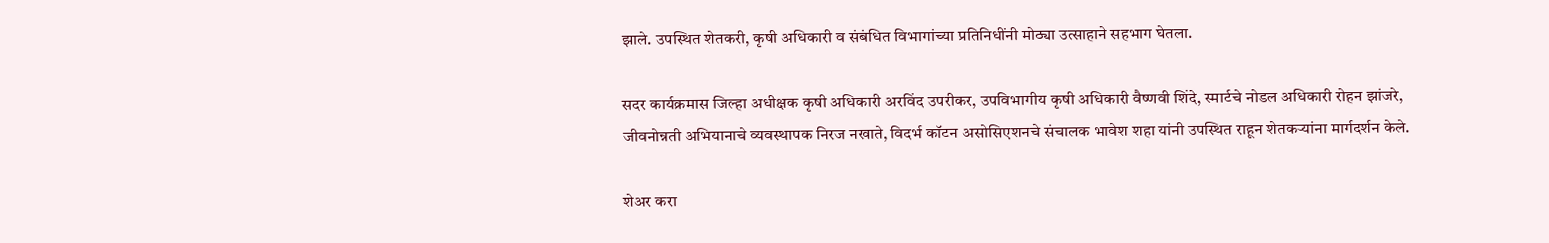झाले. उपस्थित शेतकरी, कृषी अधिकारी व संबंधित विभागांच्या प्रतिनिधींनी मोठ्या उत्साहाने सहभाग घेतला.

सदर कार्यक्रमास जिल्हा अधीक्षक कृषी अधिकारी अरविंद उपरीकर, उपविभागीय कृषी अधिकारी वैष्णवी शिंदे, स्मार्टचे नोडल अधिकारी रोहन झांजरे, जीवनोन्नती अभियानाचे व्यवस्थापक निरज नखाते, विदर्भ कॉटन असोसिएशनचे संचालक भावेश शहा यांनी उपस्थित राहून शेतकऱ्यांना मार्गदर्शन केले.

शेअर करा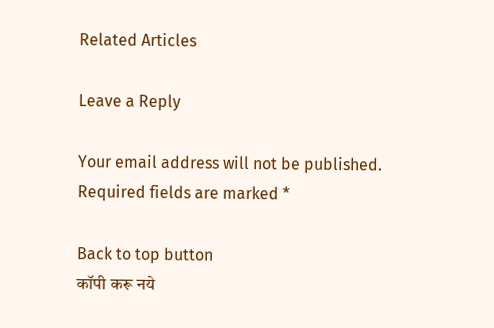Related Articles

Leave a Reply

Your email address will not be published. Required fields are marked *

Back to top button
कॉपी करू नये